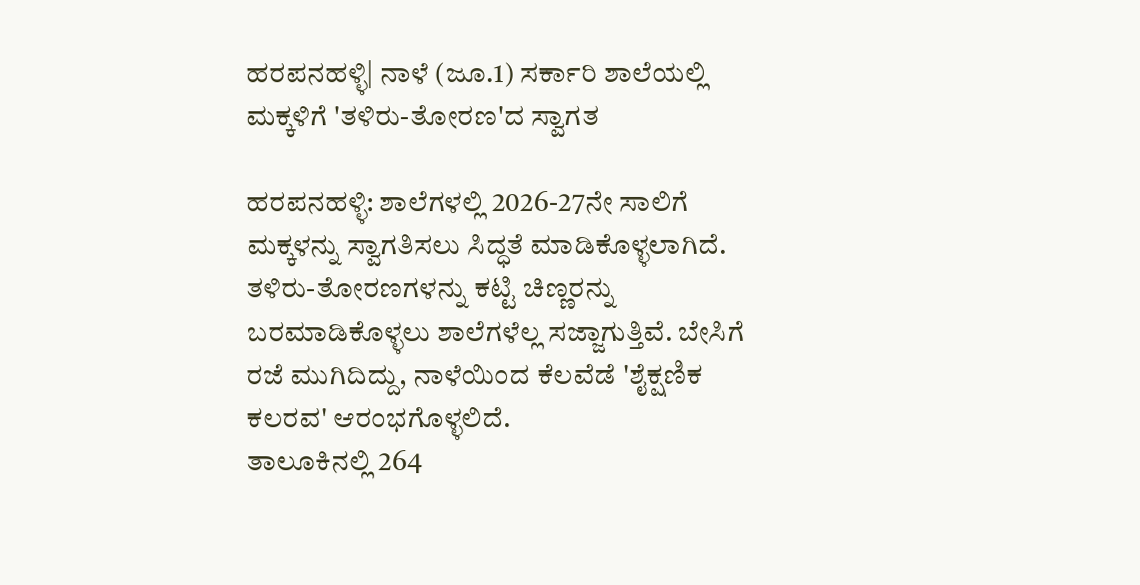ಹರಪನಹಳ್ಳಿ| ನಾಳೆ (ಜೂ.1) ಸರ್ಕಾರಿ ಶಾಲೆಯಲ್ಲಿ ಮಕ್ಕಳಿಗೆ 'ತಳಿರು-ತೋರಣ'ದ ಸ್ವಾಗತ

ಹರಪನಹಳ್ಳಿ: ಶಾಲೆಗಳಲ್ಲಿ 2026-27ನೇ ಸಾಲಿಗೆ ಮಕ್ಕಳನ್ನು ಸ್ವಾಗತಿಸಲು ಸಿದ್ಧತೆ ಮಾಡಿಕೊಳ್ಳಲಾಗಿದೆ. ತಳಿರು-ತೋರಣಗಳನ್ನು ಕಟ್ಟಿ ಚಿಣ್ಣರನ್ನು ಬರಮಾಡಿಕೊಳ್ಳಲು ಶಾಲೆಗಳೆಲ್ಲ ಸಜ್ಜಾಗುತ್ತಿವೆ. ಬೇಸಿಗೆ ರಜೆ ಮುಗಿದಿದ್ದು, ನಾಳೆಯಿಂದ ಕೆಲವೆಡೆ 'ಶೈಕ್ಷಣಿಕ ಕಲರವ' ಆರಂಭಗೊಳ್ಳಲಿದೆ.
ತಾಲೂಕಿನಲ್ಲಿ 264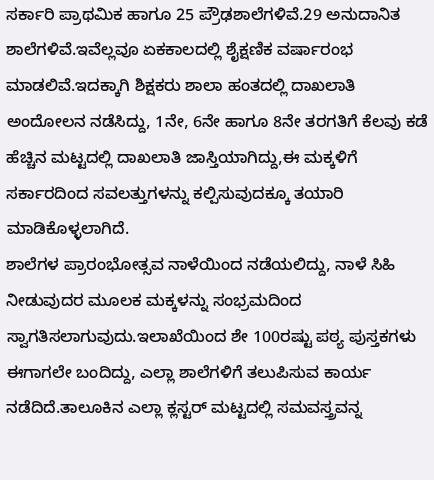ಸರ್ಕಾರಿ ಪ್ರಾಥಮಿಕ ಹಾಗೂ 25 ಪ್ರೌಢಶಾಲೆಗಳಿವೆ.29 ಅನುದಾನಿತ ಶಾಲೆಗಳಿವೆ.ಇವೆಲ್ಲವೂ ಏಕಕಾಲದಲ್ಲಿ ಶೈಕ್ಷಣಿಕ ವರ್ಷಾರಂಭ ಮಾಡಲಿವೆ.ಇದಕ್ಕಾಗಿ ಶಿಕ್ಷಕರು ಶಾಲಾ ಹಂತದಲ್ಲಿ ದಾಖಲಾತಿ ಅಂದೋಲನ ನಡೆಸಿದ್ದು, 1ನೇ, 6ನೇ ಹಾಗೂ 8ನೇ ತರಗತಿಗೆ ಕೆಲವು ಕಡೆ ಹೆಚ್ಚಿನ ಮಟ್ಟದಲ್ಲಿ ದಾಖಲಾತಿ ಜಾಸ್ತಿಯಾಗಿದ್ದು,ಈ ಮಕ್ಕಳಿಗೆ ಸರ್ಕಾರದಿಂದ ಸವಲತ್ತುಗಳನ್ನು ಕಲ್ಪಿಸುವುದಕ್ಕೂ ತಯಾರಿ ಮಾಡಿಕೊಳ್ಳಲಾಗಿದೆ.
ಶಾಲೆಗಳ ಪ್ರಾರಂಭೋತ್ಸವ ನಾಳೆಯಿಂದ ನಡೆಯಲಿದ್ದು, ನಾಳೆ ಸಿಹಿ ನೀಡುವುದರ ಮೂಲಕ ಮಕ್ಕಳನ್ನು ಸಂಭ್ರಮದಿಂದ ಸ್ವಾಗತಿಸಲಾಗುವುದು.ಇಲಾಖೆಯಿಂದ ಶೇ 100ರಷ್ಟು ಪಠ್ಯ ಪುಸ್ತಕಗಳು ಈಗಾಗಲೇ ಬಂದಿದ್ದು, ಎಲ್ಲಾ ಶಾಲೆಗಳಿಗೆ ತಲುಪಿಸುವ ಕಾರ್ಯ ನಡೆದಿದೆ.ತಾಲೂಕಿನ ಎಲ್ಲಾ ಕ್ಲಸ್ಟರ್ ಮಟ್ಟದಲ್ಲಿ ಸಮವಸ್ತ್ರವನ್ನ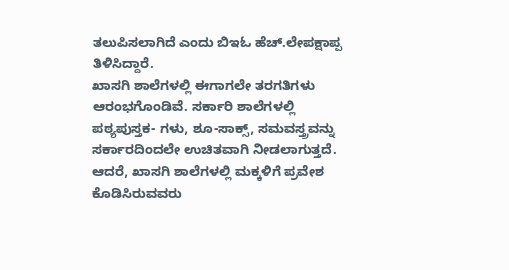ತಲುಪಿಸಲಾಗಿದೆ ಎಂದು ಬಿಇಓ ಹೆಚ್.ಲೇಪಕ್ಷಾಪ್ಪ ತಿಳಿಸಿದ್ದಾರೆ.
ಖಾಸಗಿ ಶಾಲೆಗಳಲ್ಲಿ ಈಗಾಗಲೇ ತರಗತಿಗಳು ಆರಂಭಗೊಂಡಿವೆ. ಸರ್ಕಾರಿ ಶಾಲೆಗಳಲ್ಲಿ ಪಠ್ಯಪುಸ್ತಕ- ಗಳು, ಶೂ-ಸಾಕ್ಸ್, ಸಮವಸ್ತ್ರವನ್ನು ಸರ್ಕಾರದಿಂದಲೇ ಉಚಿತವಾಗಿ ನೀಡಲಾಗುತ್ತದೆ. ಆದರೆ, ಖಾಸಗಿ ಶಾಲೆಗಳಲ್ಲಿ ಮಕ್ಕಳಿಗೆ ಪ್ರವೇಶ ಕೊಡಿಸಿರುವವರು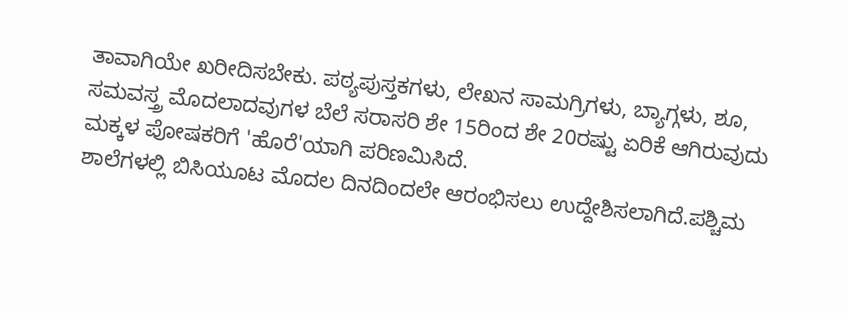ತಾವಾಗಿಯೇ ಖರೀದಿಸಬೇಕು. ಪಠ್ಯಪುಸ್ತಕಗಳು, ಲೇಖನ ಸಾಮಗ್ರಿಗಳು, ಬ್ಯಾಗ್ಗಳು, ಶೂ, ಸಮವಸ್ತ್ರ ಮೊದಲಾದವುಗಳ ಬೆಲೆ ಸರಾಸರಿ ಶೇ 15ರಿಂದ ಶೇ 20ರಷ್ಟು ಏರಿಕೆ ಆಗಿರುವುದು ಮಕ್ಕಳ ಪೋಷಕರಿಗೆ 'ಹೊರೆ'ಯಾಗಿ ಪರಿಣಮಿಸಿದೆ.
ಶಾಲೆಗಳಲ್ಲಿ ಬಿಸಿಯೂಟ ಮೊದಲ ದಿನದಿಂದಲೇ ಆರಂಭಿಸಲು ಉದ್ದೇಶಿಸಲಾಗಿದೆ.ಪಶ್ಚಿಮ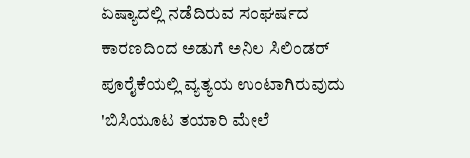ಏಷ್ಯಾದಲ್ಲಿ ನಡೆದಿರುವ ಸಂಘರ್ಷದ ಕಾರಣದಿಂದ ಅಡುಗೆ ಅನಿಲ ಸಿಲಿಂಡರ್ ಪೂರೈಕೆಯಲ್ಲಿ ವ್ಯತ್ಯಯ ಉಂಟಾಗಿರುವುದು 'ಬಿಸಿಯೂಟ ತಯಾರಿ ಮೇಲೆ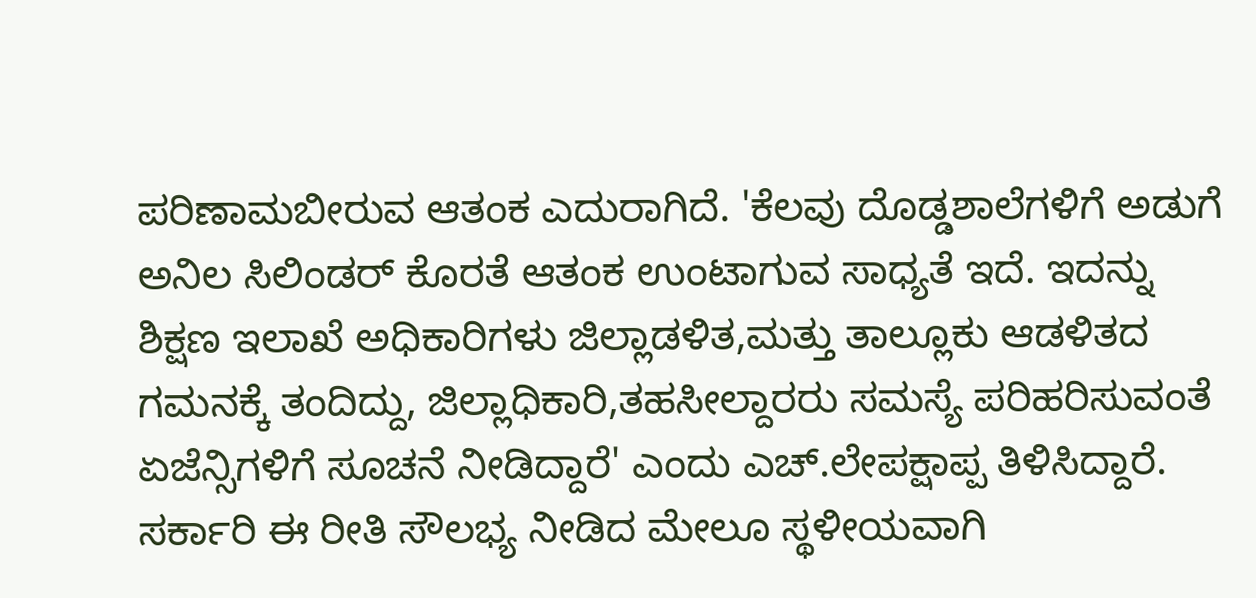ಪರಿಣಾಮಬೀರುವ ಆತಂಕ ಎದುರಾಗಿದೆ. 'ಕೆಲವು ದೊಡ್ಡಶಾಲೆಗಳಿಗೆ ಅಡುಗೆ ಅನಿಲ ಸಿಲಿಂಡರ್ ಕೊರತೆ ಆತಂಕ ಉಂಟಾಗುವ ಸಾಧ್ಯತೆ ಇದೆ. ಇದನ್ನು ಶಿಕ್ಷಣ ಇಲಾಖೆ ಅಧಿಕಾರಿಗಳು ಜಿಲ್ಲಾಡಳಿತ,ಮತ್ತು ತಾಲ್ಲೂಕು ಆಡಳಿತದ ಗಮನಕ್ಕೆ ತಂದಿದ್ದು, ಜಿಲ್ಲಾಧಿಕಾರಿ,ತಹಸೀಲ್ದಾರರು ಸಮಸ್ಯೆ ಪರಿಹರಿಸುವಂತೆ ಏಜೆನ್ಸಿಗಳಿಗೆ ಸೂಚನೆ ನೀಡಿದ್ದಾರೆ' ಎಂದು ಎಚ್.ಲೇಪಕ್ಷಾಪ್ಪ ತಿಳಿಸಿದ್ದಾರೆ.
ಸರ್ಕಾರಿ ಈ ರೀತಿ ಸೌಲಭ್ಯ ನೀಡಿದ ಮೇಲೂ ಸ್ಥಳೀಯವಾಗಿ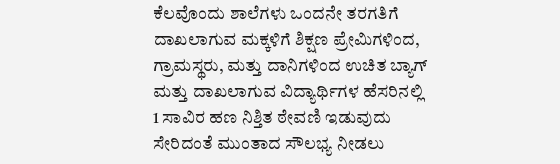ಕೆಲವೊಂದು ಶಾಲೆಗಳು ಒಂದನೇ ತರಗತಿಗೆ ದಾಖಲಾಗುವ ಮಕ್ಕಳಿಗೆ ಶಿಕ್ಷಣ ಪ್ರೇಮಿಗಳಿಂದ, ಗ್ರಾಮಸ್ಥರು, ಮತ್ತು ದಾನಿಗಳಿಂದ ಉಚಿತ ಬ್ಯಾಗ್ ಮತ್ತು ದಾಖಲಾಗುವ ವಿದ್ಯಾರ್ಥಿಗಳ ಹೆಸರಿನಲ್ಲಿ 1 ಸಾವಿರ ಹಣ ನಿಶ್ತಿತ ಠೇವಣಿ ಇಡುವುದು ಸೇರಿದಂತೆ ಮುಂತಾದ ಸೌಲಭ್ಯ ನೀಡಲು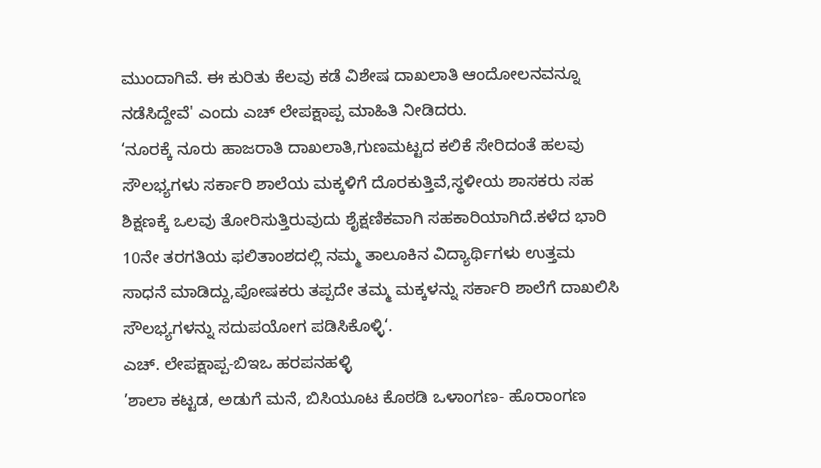ಮುಂದಾಗಿವೆ. ಈ ಕುರಿತು ಕೆಲವು ಕಡೆ ವಿಶೇಷ ದಾಖಲಾತಿ ಆಂದೋಲನವನ್ನೂ ನಡೆಸಿದ್ದೇವೆ' ಎಂದು ಎಚ್ ಲೇಪಕ್ಷಾಪ್ಪ ಮಾಹಿತಿ ನೀಡಿದರು.
‘ನೂರಕ್ಕೆ ನೂರು ಹಾಜರಾತಿ ದಾಖಲಾತಿ,ಗುಣಮಟ್ಟದ ಕಲಿಕೆ ಸೇರಿದಂತೆ ಹಲವು ಸೌಲಭ್ಯಗಳು ಸರ್ಕಾರಿ ಶಾಲೆಯ ಮಕ್ಕಳಿಗೆ ದೊರಕುತ್ತಿವೆ,ಸ್ಥಳೀಯ ಶಾಸಕರು ಸಹ ಶಿಕ್ಷಣಕ್ಕೆ ಒಲವು ತೋರಿಸುತ್ತಿರುವುದು ಶೈಕ್ಷಣಿಕವಾಗಿ ಸಹಕಾರಿಯಾಗಿದೆ.ಕಳೆದ ಭಾರಿ 10ನೇ ತರಗತಿಯ ಫಲಿತಾಂಶದಲ್ಲಿ ನಮ್ಮ ತಾಲೂಕಿನ ವಿದ್ಯಾರ್ಥಿಗಳು ಉತ್ತಮ ಸಾಧನೆ ಮಾಡಿದ್ದು,ಪೋಷಕರು ತಪ್ಪದೇ ತಮ್ಮ ಮಕ್ಕಳನ್ನು ಸರ್ಕಾರಿ ಶಾಲೆಗೆ ದಾಖಲಿಸಿ ಸೌಲಭ್ಯಗಳನ್ನು ಸದುಪಯೋಗ ಪಡಿಸಿಕೊಳ್ಳಿ‘.
ಎಚ್. ಲೇಪಕ್ಷಾಪ್ಪ-ಬಿಇಒ ಹರಪನಹಳ್ಳಿ
’ಶಾಲಾ ಕಟ್ಟಡ, ಅಡುಗೆ ಮನೆ, ಬಿಸಿಯೂಟ ಕೊಠಡಿ ಒಳಾಂಗಣ- ಹೊರಾಂಗಣ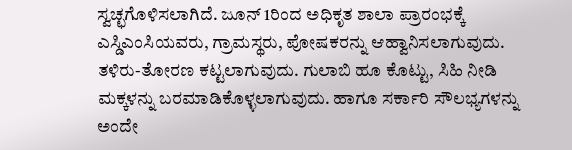ಸ್ವಚ್ಛಗೊಳಿಸಲಾಗಿದೆ. ಜೂನ್ 1ರಿಂದ ಅಧಿಕೃತ ಶಾಲಾ ಪ್ರಾರಂಭಕ್ಕೆ ಎಸ್ಡಿಎಂಸಿಯವರು, ಗ್ರಾಮಸ್ಥರು, ಪೋಷಕರನ್ನು ಆಹ್ವಾನಿಸಲಾಗುವುದು. ತಳಿರು-ತೋರಣ ಕಟ್ಟಲಾಗುವುದು. ಗುಲಾಬಿ ಹೂ ಕೊಟ್ಟು, ಸಿಹಿ ನೀಡಿ ಮಕ್ಕಳನ್ನು ಬರಮಾಡಿಕೊಳ್ಳಲಾಗುವುದು. ಹಾಗೂ ಸರ್ಕಾರಿ ಸೌಲಭ್ಯಗಳನ್ನು ಅಂದೇ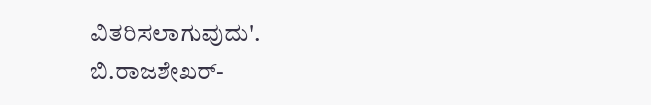ವಿತರಿಸಲಾಗುವುದು'.
ಬಿ.ರಾಜಶೇಖರ್-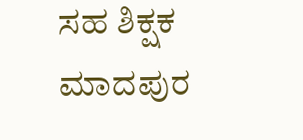ಸಹ ಶಿಕ್ಷಕ
ಮಾದಪುರ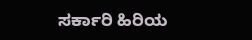ಸರ್ಕಾರಿ ಹಿರಿಯ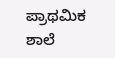ಪ್ರಾಥಮಿಕ ಶಾಲೆ